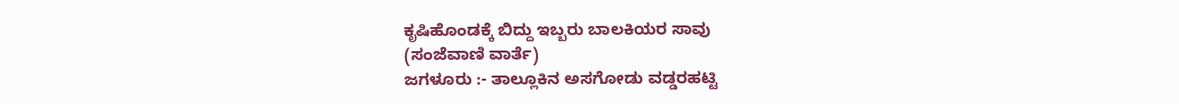ಕೃಷಿಹೊಂಡಕ್ಕೆ ಬಿದ್ದು ಇಬ್ಬರು ಬಾಲಕಿಯರ ಸಾವು
(ಸಂಜೆವಾಣಿ ವಾರ್ತೆ)
ಜಗಳೂರು :- ತಾಲ್ಲೂಕಿನ ಅಸಗೋಡು ವಡ್ಡರಹಟ್ಟಿ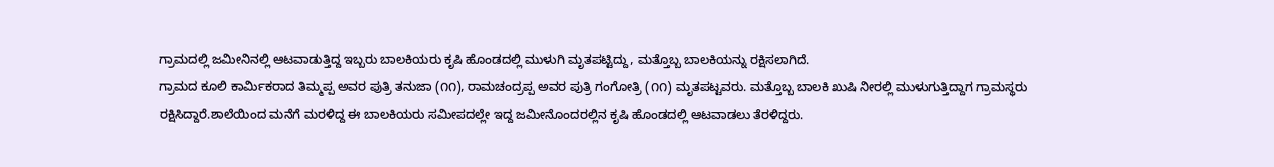ಗ್ರಾಮದಲ್ಲಿ ಜಮೀನಿನಲ್ಲಿ ಆಟವಾಡುತ್ತಿದ್ದ ಇಬ್ಬರು ಬಾಲಕಿಯರು ಕೃಷಿ ಹೊಂಡದಲ್ಲಿ ಮುಳುಗಿ ಮೃತಪಟ್ಟಿದ್ದು, ಮತ್ತೊಬ್ಬ ಬಾಲಕಿಯನ್ನು ರಕ್ಷಿಸಲಾಗಿದೆ.
ಗ್ರಾಮದ ಕೂಲಿ ಕಾರ್ಮಿಕರಾದ ತಿಮ್ಮಪ್ಪ ಅವರ ಪುತ್ರಿ ತನುಜಾ (೧೧), ರಾಮಚಂದ್ರಪ್ಪ ಅವರ ಪುತ್ರಿ ಗಂಗೋತ್ರಿ (೧೧) ಮೃತಪಟ್ಟವರು. ಮತ್ತೊಬ್ಬ ಬಾಲಕಿ ಖುಷಿ ನೀರಲ್ಲಿ ಮುಳುಗುತ್ತಿದ್ದಾಗ ಗ್ರಾಮಸ್ಥರು ರಕ್ಷಿಸಿದ್ದಾರೆ.ಶಾಲೆಯಿಂದ ಮನೆಗೆ ಮರಳಿದ್ದ ಈ ಬಾಲಕಿಯರು ಸಮೀಪದಲ್ಲೇ ಇದ್ದ ಜಮೀನೊಂದರಲ್ಲಿನ ಕೃಷಿ ಹೊಂಡದಲ್ಲಿ ಆಟವಾಡಲು ತೆರಳಿದ್ದರು.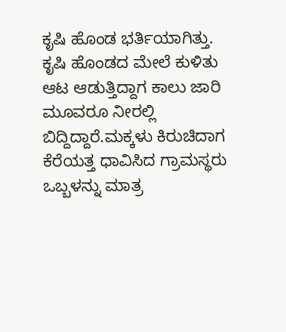ಕೃಷಿ ಹೊಂಡ ಭರ್ತಿಯಾಗಿತ್ತು. ಕೃಷಿ ಹೊಂಡದ ಮೇಲೆ ಕುಳಿತು ಆಟ ಆಡುತ್ತಿದ್ದಾಗ ಕಾಲು ಜಾರಿ ಮೂವರೂ ನೀರಲ್ಲಿ ಬಿದ್ದಿದ್ದಾರೆ.ಮಕ್ಕಳು ಕಿರುಚಿದಾಗ ಕೆರೆಯತ್ತ ಧಾವಿಸಿದ ಗ್ರಾಮಸ್ಥರು ಒಬ್ಬಳನ್ನು ಮಾತ್ರ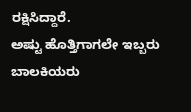ರಕ್ಷಿಸಿದ್ದಾರೆ.
ಅಷ್ಟು ಹೊತ್ತಿಗಾಗಲೇ ಇಬ್ಬರು ಬಾಲಕಿಯರು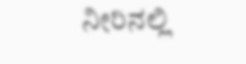ನೀರಿನಲ್ಲಿ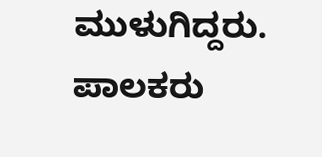ಮುಳುಗಿದ್ದರು. ಪಾಲಕರು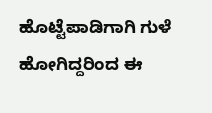ಹೊಟ್ಟೆಪಾಡಿಗಾಗಿ ಗುಳೆ ಹೋಗಿದ್ದರಿಂದ ಈ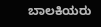ಬಾಲಕಿಯರು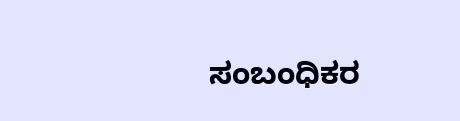ಸಂಬಂಧಿಕರ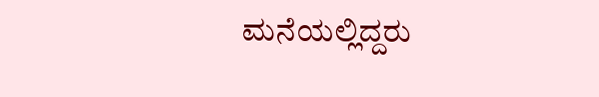ಮನೆಯಲ್ಲಿದ್ದರು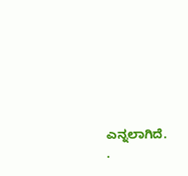ಎನ್ನಲಾಗಿದೆ.
.